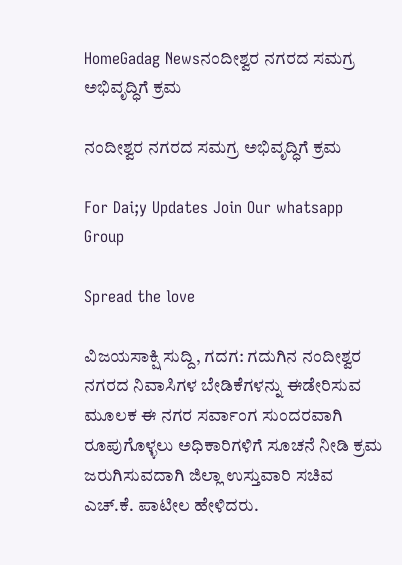HomeGadag Newsನಂದೀಶ್ವರ ನಗರದ ಸಮಗ್ರ ಅಭಿವೃದ್ಧಿಗೆ ಕ್ರಮ

ನಂದೀಶ್ವರ ನಗರದ ಸಮಗ್ರ ಅಭಿವೃದ್ಧಿಗೆ ಕ್ರಮ

For Dai;y Updates Join Our whatsapp Group

Spread the love

ವಿಜಯಸಾಕ್ಷಿ ಸುದ್ದಿ, ಗದಗ: ಗದುಗಿನ ನಂದೀಶ್ವರ ನಗರದ ನಿವಾಸಿಗಳ ಬೇಡಿಕೆಗಳನ್ನು ಈಡೇರಿಸುವ ಮೂಲಕ ಈ ನಗರ ಸರ್ವಾಂಗ ಸುಂದರವಾಗಿ ರೂಪುಗೊಳ್ಳಲು ಅಧಿಕಾರಿಗಳಿಗೆ ಸೂಚನೆ ನೀಡಿ ಕ್ರಮ ಜರುಗಿಸುವದಾಗಿ ಜಿಲ್ಲಾ ಉಸ್ತುವಾರಿ ಸಚಿವ ಎಚ್.ಕೆ. ಪಾಟೀಲ ಹೇಳಿದರು.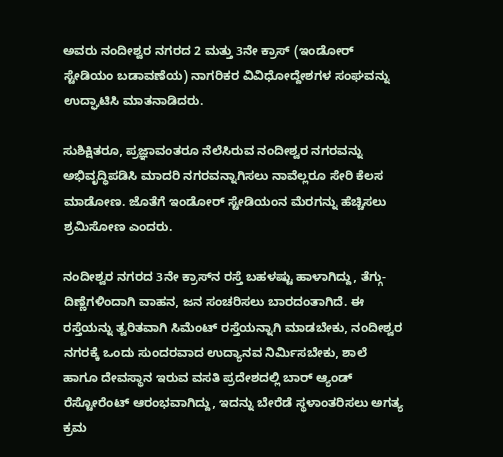ಅವರು ನಂದೀಶ್ವರ ನಗರದ 2 ಮತ್ತು 3ನೇ ಕ್ರಾಸ್ (ಇಂಡೋರ್ ಸ್ಟೇಡಿಯಂ ಬಡಾವಣೆಯ) ನಾಗರಿಕರ ವಿವಿಧೋದ್ದೇಶಗಳ ಸಂಘವನ್ನು ಉದ್ಘಾಟಿಸಿ ಮಾತನಾಡಿದರು.

ಸುಶಿಕ್ಷಿತರೂ, ಪ್ರಜ್ಞಾವಂತರೂ ನೆಲೆಸಿರುವ ನಂದೀಶ್ವರ ನಗರವನ್ನು ಅಭಿವೃದ್ಧಿಪಡಿಸಿ ಮಾದರಿ ನಗರವನ್ನಾಗಿಸಲು ನಾವೆಲ್ಲರೂ ಸೇರಿ ಕೆಲಸ ಮಾಡೋಣ. ಜೊತೆಗೆ ಇಂಡೋರ್ ಸ್ಟೇಡಿಯಂನ ಮೆರಗನ್ನು ಹೆಚ್ಚಿಸಲು ಶ್ರಮಿಸೋಣ ಎಂದರು.

ನಂದೀಶ್ವರ ನಗರದ 3ನೇ ಕ್ರಾಸ್‌ನ ರಸ್ತೆ ಬಹಳಷ್ಟು ಹಾಳಾಗಿದ್ದು, ತೆಗ್ಗು-ದಿಣ್ಣೆಗಳಿಂದಾಗಿ ವಾಹನ, ಜನ ಸಂಚರಿಸಲು ಬಾರದಂತಾಗಿದೆ. ಈ ರಸ್ತೆಯನ್ನು ತ್ವರಿತವಾಗಿ ಸಿಮೆಂಟ್ ರಸ್ತೆಯನ್ನಾಗಿ ಮಾಡಬೇಕು, ನಂದೀಶ್ವರ ನಗರಕ್ಕೆ ಒಂದು ಸುಂದರವಾದ ಉದ್ಯಾನವ ನಿರ್ಮಿಸಬೇಕು, ಶಾಲೆ ಹಾಗೂ ದೇವಸ್ಥಾನ ಇರುವ ವಸತಿ ಪ್ರದೇಶದಲ್ಲಿ ಬಾರ್ ಆ್ಯಂಡ್ ರೆಸ್ಟೋರೆಂಟ್ ಆರಂಭವಾಗಿದ್ದು, ಇದನ್ನು ಬೇರೆಡೆ ಸ್ಥಳಾಂತರಿಸಲು ಅಗತ್ಯ ಕ್ರಮ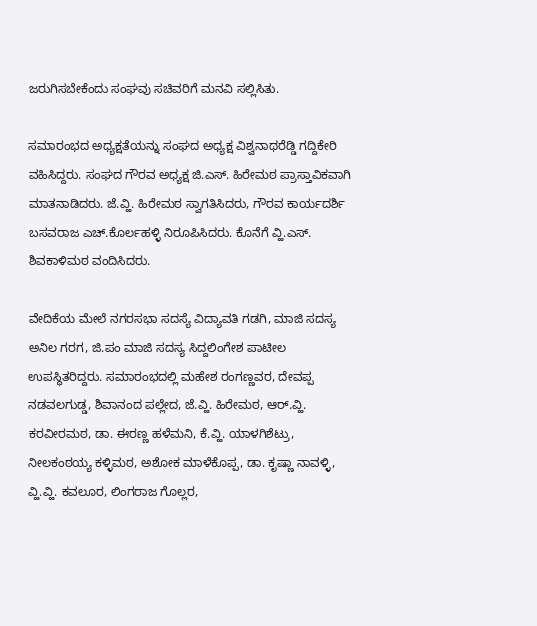ಜರುಗಿಸಬೇಕೆಂದು ಸಂಘವು ಸಚಿವರಿಗೆ ಮನವಿ ಸಲ್ಲಿಸಿತು.

ಸಮಾರಂಭದ ಅಧ್ಯಕ್ಷತೆಯನ್ನು ಸಂಘದ ಅಧ್ಯಕ್ಷ ವಿಶ್ವನಾಥರೆಡ್ಡಿ ಗದ್ದಿಕೇರಿ ವಹಿಸಿದ್ದರು. ಸಂಘದ ಗೌರವ ಅಧ್ಯಕ್ಷ ಜಿ.ಎಸ್. ಹಿರೇಮಠ ಪ್ರಾಸ್ತಾವಿಕವಾಗಿ ಮಾತನಾಡಿದರು. ಜೆ.ವ್ಹಿ. ಹಿರೇಮಠ ಸ್ವಾಗತಿಸಿದರು, ಗೌರವ ಕಾರ್ಯದರ್ಶಿ ಬಸವರಾಜ ಎಚ್.ಕೊರ್ಲಹಳ್ಳಿ ನಿರೂಪಿಸಿದರು. ಕೊನೆಗೆ ವ್ಹಿ.ಎಸ್. ಶಿವಕಾಳಿಮಠ ವಂದಿಸಿದರು.

ವೇದಿಕೆಯ ಮೇಲೆ ನಗರಸಭಾ ಸದಸ್ಯೆ ವಿದ್ಯಾವತಿ ಗಡಗಿ, ಮಾಜಿ ಸದಸ್ಯ ಅನಿಲ ಗರಗ, ಜಿ.ಪಂ ಮಾಜಿ ಸದಸ್ಯ ಸಿದ್ದಲಿಂಗೇಶ ಪಾಟೀಲ ಉಪಸ್ಥಿತರಿದ್ದರು. ಸಮಾರಂಭದಲ್ಲಿ ಮಹೇಶ ರಂಗಣ್ಣವರ, ದೇವಪ್ಪ ನಡವಲಗುಡ್ಡ, ಶಿವಾನಂದ ಪಲ್ಲೇದ, ಜೆ.ವ್ಹಿ. ಹಿರೇಮಠ, ಆರ್.ವ್ಹಿ. ಕರವೀರಮಠ, ಡಾ. ಈರಣ್ಣ ಹಳೆಮನಿ, ಕೆ.ವ್ಹಿ. ಯಾಳಗಿಶೆಟ್ರು, ನೀಲಕಂಠಯ್ಯ ಕಳ್ಳಿಮಠ, ಅಶೋಕ ಮಾಳೆಕೊಪ್ಪ, ಡಾ. ಕೃಷ್ಣಾ ನಾವಳ್ಳಿ, ವ್ಹಿ.ವ್ಹಿ. ಕವಲೂರ, ಲಿಂಗರಾಜ ಗೊಲ್ಲರ,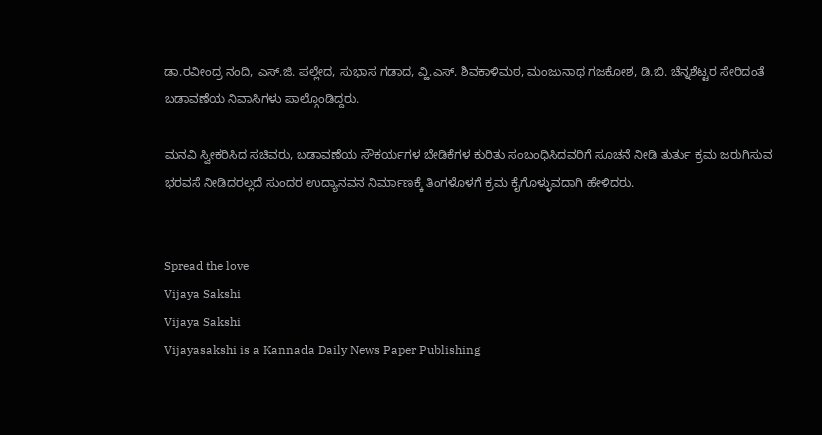ಡಾ.ರವೀಂದ್ರ ನಂದಿ, ಎಸ್.ಜಿ. ಪಲ್ಲೇದ, ಸುಭಾಸ ಗಡಾದ, ವ್ಹಿ.ಎಸ್. ಶಿವಕಾಳಿಮಠ, ಮಂಜುನಾಥ ಗಜಕೋಶ, ಡಿ.ಬಿ. ಚೆನ್ನಶೆಟ್ಟರ ಸೇರಿದಂತೆ ಬಡಾವಣೆಯ ನಿವಾಸಿಗಳು ಪಾಲ್ಗೊಂಡಿದ್ದರು.

ಮನವಿ ಸ್ವೀಕರಿಸಿದ ಸಚಿವರು, ಬಡಾವಣೆಯ ಸೌಕರ್ಯಗಳ ಬೇಡಿಕೆಗಳ ಕುರಿತು ಸಂಬಂಧಿಸಿದವರಿಗೆ ಸೂಚನೆ ನೀಡಿ ತುರ್ತು ಕ್ರಮ ಜರುಗಿಸುವ ಭರವಸೆ ನೀಡಿದರಲ್ಲದೆ ಸುಂದರ ಉದ್ಯಾನವನ ನಿರ್ಮಾಣಕ್ಕೆ ತಿಂಗಳೊಳಗೆ ಕ್ರಮ ಕೈಗೊಳ್ಳುವದಾಗಿ ಹೇಳಿದರು.


Spread the love
Vijaya Sakshi
Vijaya Sakshi
Vijayasakshi is a Kannada Daily News Paper Publishing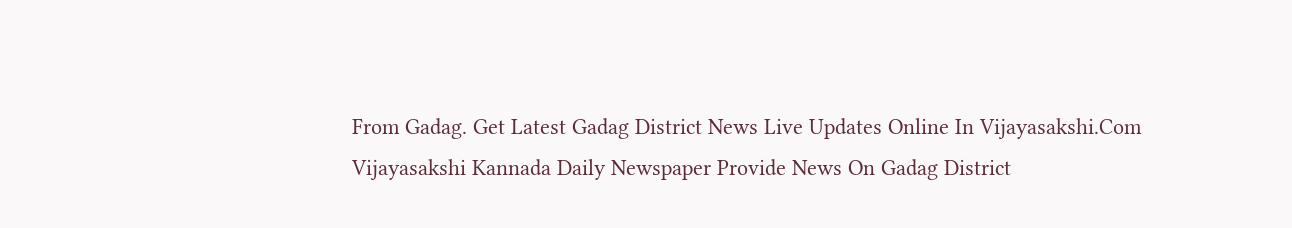From Gadag. Get Latest Gadag District News Live Updates Online In Vijayasakshi.Com Vijayasakshi Kannada Daily Newspaper Provide News On Gadag District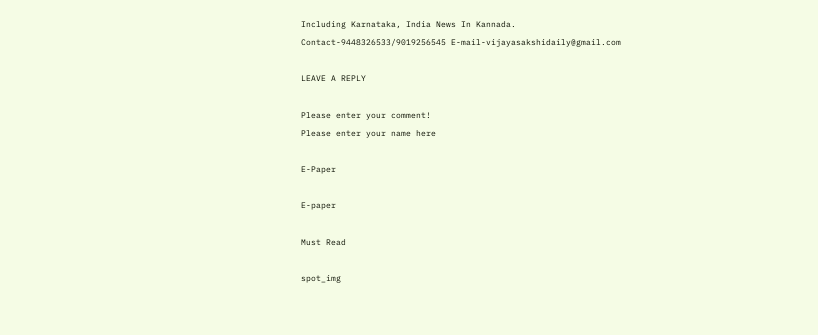Including Karnataka, India News In Kannada. Contact-9448326533/9019256545 E-mail-vijayasakshidaily@gmail.com

LEAVE A REPLY

Please enter your comment!
Please enter your name here

E-Paper

E-paper

Must Read

spot_img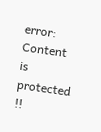error: Content is protected !!